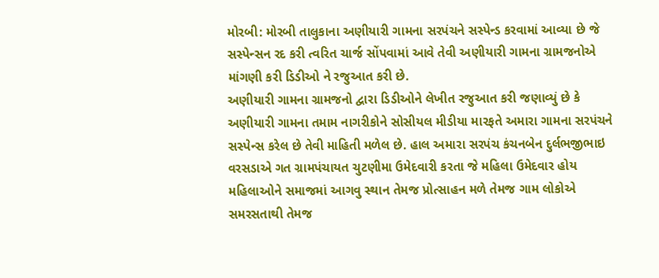મોરબી: મોરબી તાલુકાના અણીયારી ગામના સરપંચને સસ્પેન્ડ કરવામાં આવ્યા છે જે સસ્પેન્સન રદ કરી ત્વરિત ચાર્જ સોંપવામાં આવે તેવી અણીયારી ગામના ગ્રામજનોએ માંગણી કરી ડિડીઓ ને રજુઆત કરી છે.
અણીયારી ગામના ગ્રામજનો દ્વારા ડિડીઓને લેખીત રજુઆત કરી જણાવ્યું છે કે અણીયારી ગામના તમામ નાગરીકોને સોસીયલ મીડીયા મારફતે અમારા ગામના સરપંચને સસ્પેન્સ કરેલ છે તેવી માહિતી મળેલ છે. હાલ અમારા સરપંચ કંચનબેન દુર્લભજીભાઇ વરસડાએ ગત ગ્રામપંચાયત ચુટણીમા ઉમેદવારી કરતા જે મહિલા ઉમેદવાર હોય મહિલાઓને સમાજમાં આગવુ સ્થાન તેમજ પ્રોત્સાહન મળે તેમજ ગામ લોકોએ સમરસતાથી તેમજ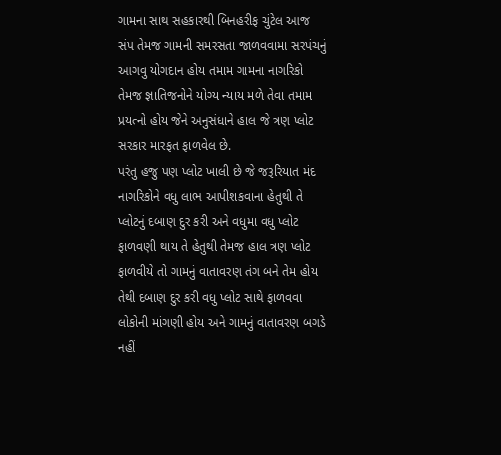ગામના સાથ સહકારથી બિનહરીફ ચુંટેલ આજ સંપ તેમજ ગામની સમરસતા જાળવવામા સરપંચનું આગવુ યોગદાન હોય તમામ ગામના નાગરિકો તેમજ જ્ઞાતિજનોને યોગ્ય ન્યાય મળે તેવા તમામ પ્રયત્નો હોય જેને અનુસંધાને હાલ જે ત્રણ પ્લોટ સરકાર મારફત ફાળવેલ છે.
પરંતુ હજુ પણ પ્લોટ ખાલી છે જે જરૂરિયાત મંદ નાગરિકોને વધુ લાભ આપીશકવાના હેતુથી તે પ્લોટનું દબાણ દુર કરી અને વધુમા વધુ પ્લોટ ફાળવણી થાય તે હેતુથી તેમજ હાલ ત્રણ પ્લોટ ફાળવીયે તો ગામનું વાતાવરણ તંગ બને તેમ હોય તેથી દબાણ દુર કરી વધુ પ્લોટ સાથે ફાળવવા લોકોની માંગણી હોય અને ગામનું વાતાવરણ બગડે નહીં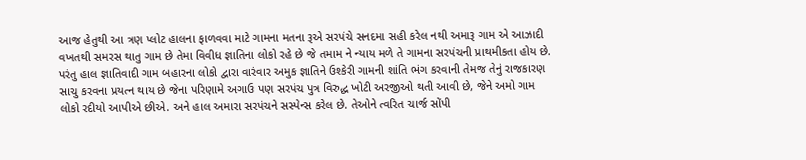આજ હેતુથી આ ત્રણ પ્લોટ હાલના ફાળવવા માટે ગામના મતના રૂએ સરપંચે સનદમા સહી કરેલ નથી અમારૂ ગામ એ આઝાદી વખતથી સમરસ થાતુ ગામ છે તેમા વિવીધ જ્ઞાતિના લોકો રહે છે જે તમામ ને ન્યાય મળે તે ગામના સરપંચની પ્રાથમીકતા હોય છે. પરંતુ હાલ જ્ઞાતિવાદી ગામ બહારના લોકો દ્વારા વારંવાર અમુક જ્ઞાતિને ઉશ્કેરી ગામની શાંતિ ભંગ કરવાની તેમજ તેનું રાજકારણ સાચુ કરવના પ્રયત્ન થાય છે જેના પરિણામે અગાઉ પણ સરપંચ પુત્ર વિરુદ્ધ ખોટી અરજીઓ થતી આવી છે, જેને અમો ગામ લોકો રદીયો આપીએ છીએ. અને હાલ અમારા સરપંચને સસ્પેન્સ કરેલ છે. તેઓને ત્વરિત ચાર્જ સોંપી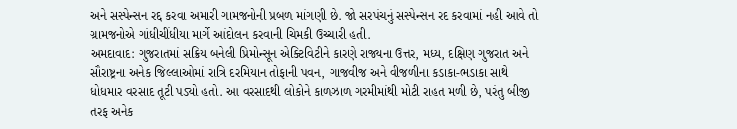અને સસ્પેન્સન રદ્દ કરવા અમારી ગામજનોની પ્રબળ માંગણી છે. જો સરપંચનું સસ્પેન્સન રદ કરવામાં નહી આવે તો ગ્રામજનોએ ગાંધીચીંધીયા માર્ગે આંદોલન કરવાની ચિમકી ઉચ્ચારી હતી.
અમદાવાદ: ગુજરાતમાં સક્રિય બનેલી પ્રિમોન્સૂન એક્ટિવિટીને કારણે રાજ્યના ઉત્તર, મધ્ય, દક્ષિણ ગુજરાત અને સૌરાષ્ટ્રના અનેક જિલ્લાઓમાં રાત્રિ દરમિયાન તોફાની પવન, ગાજવીજ અને વીજળીના કડાકા-ભડાકા સાથે ધોધમાર વરસાદ તૂટી પડ્યો હતો. આ વરસાદથી લોકોને કાળઝાળ ગરમીમાંથી મોટી રાહત મળી છે, પરંતુ બીજી તરફ અનેક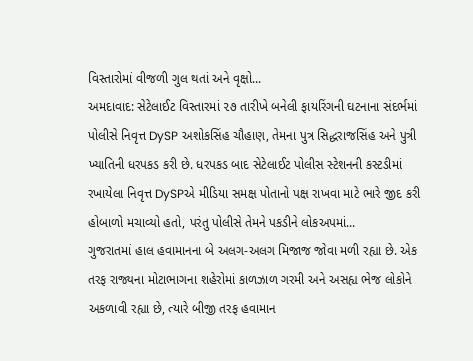વિસ્તારોમાં વીજળી ગુલ થતાં અને વૃક્ષો...
અમદાવાદ: સેટેલાઈટ વિસ્તારમાં ૨૭ તારીખે બનેલી ફાયરિંગની ઘટનાના સંદર્ભમાં પોલીસે નિવૃત્ત DySP અશોકસિંહ ચૌહાણ, તેમના પુત્ર સિદ્ધરાજસિંહ અને પુત્રી ખ્યાતિની ધરપકડ કરી છે. ધરપકડ બાદ સેટેલાઈટ પોલીસ સ્ટેશનની કસ્ટડીમાં રખાયેલા નિવૃત્ત DySPએ મીડિયા સમક્ષ પોતાનો પક્ષ રાખવા માટે ભારે જીદ કરી હોબાળો મચાવ્યો હતો, પરંતુ પોલીસે તેમને પકડીને લોકઅપમાં...
ગુજરાતમાં હાલ હવામાનના બે અલગ-અલગ મિજાજ જોવા મળી રહ્યા છે. એક તરફ રાજ્યના મોટાભાગના શહેરોમાં કાળઝાળ ગરમી અને અસહ્ય ભેજ લોકોને અકળાવી રહ્યા છે, ત્યારે બીજી તરફ હવામાન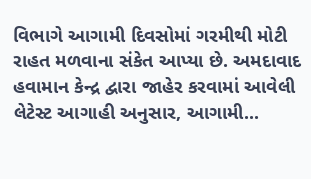વિભાગે આગામી દિવસોમાં ગરમીથી મોટી રાહત મળવાના સંકેત આપ્યા છે. અમદાવાદ હવામાન કેન્દ્ર દ્વારા જાહેર કરવામાં આવેલી લેટેસ્ટ આગાહી અનુસાર, આગામી...